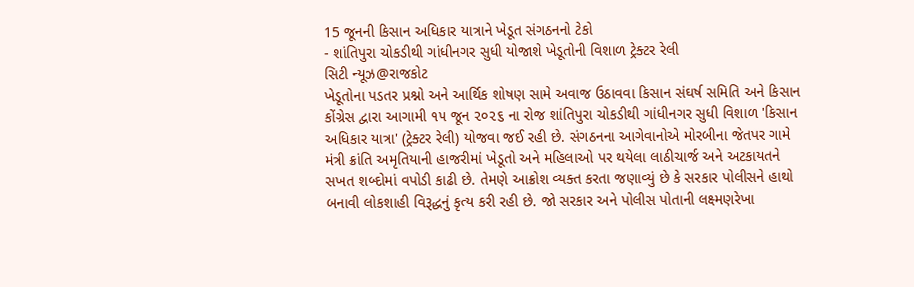15 જૂનની કિસાન અધિકાર યાત્રાને ખેડૂત સંગઠનનો ટેકો
- શાંતિપુરા ચોકડીથી ગાંધીનગર સુધી યોજાશે ખેડૂતોની વિશાળ ટ્રેક્ટર રેલી
સિટી ન્યૂઝ@રાજકોટ
ખેડૂતોના પડતર પ્રશ્નો અને આર્થિક શોષણ સામે અવાજ ઉઠાવવા કિસાન સંઘર્ષ સમિતિ અને કિસાન કોંગ્રેસ દ્વારા આગામી ૧૫ જૂન ૨૦૨૬ ના રોજ શાંતિપુરા ચોકડીથી ગાંધીનગર સુધી વિશાળ 'કિસાન અધિકાર યાત્રા' (ટ્રેક્ટર રેલી) યોજવા જઈ રહી છે. સંગઠનના આગેવાનોએ મોરબીના જેતપર ગામે મંત્રી ક્રાંતિ અમૃતિયાની હાજરીમાં ખેડૂતો અને મહિલાઓ પર થયેલા લાઠીચાર્જ અને અટકાયતને સખત શબ્દોમાં વપોડી કાઢી છે. તેમણે આક્રોશ વ્યક્ત કરતા જણાવ્યું છે કે સરકાર પોલીસને હાથો બનાવી લોકશાહી વિરૂદ્ધનું કૃત્ય કરી રહી છે. જો સરકાર અને પોલીસ પોતાની લક્ષ્મણરેખા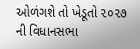ઓળંગશે તો ખેડૂતો ૨૦૨૭ ની વિધાનસભા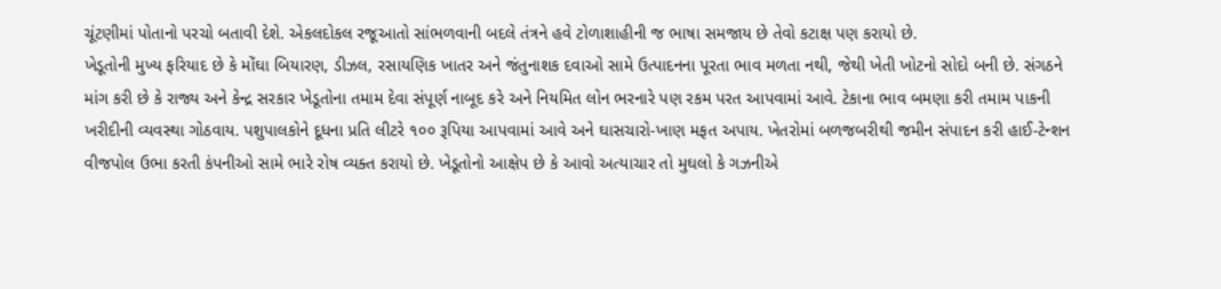ચૂંટણીમાં પોતાનો પરચો બતાવી દેશે. એકલદોકલ રજૂઆતો સાંભળવાની બદલે તંત્રને હવે ટોળાશાહીની જ ભાષા સમજાય છે તેવો કટાક્ષ પણ કરાયો છે.
ખેડૂતોની મુખ્ય ફરિયાદ છે કે મોંઘા બિયારણ, ડીઝલ, રસાયણિક ખાતર અને જંતુનાશક દવાઓ સામે ઉત્પાદનના પૂરતા ભાવ મળતા નથી, જેથી ખેતી ખોટનો સોદો બની છે. સંગઠને માંગ કરી છે કે રાજ્ય અને કેન્દ્ર સરકાર ખેડૂતોના તમામ દેવા સંપૂર્ણ નાબૂદ કરે અને નિયમિત લોન ભરનારે પણ રકમ પરત આપવામાં આવે. ટેકાના ભાવ બમણા કરી તમામ પાકની ખરીદીની વ્યવસ્થા ગોઠવાય. પશુપાલકોને દૂધના પ્રતિ લીટરે ૧૦૦ રૂપિયા આપવામાં આવે અને ઘાસચારો-ખાણ મફત અપાય. ખેતરોમાં બળજબરીથી જમીન સંપાદન કરી હાઈ-ટેન્શન વીજપોલ ઉભા કરતી કંપનીઓ સામે ભારે રોષ વ્યક્ત કરાયો છે. ખેડૂતોનો આક્ષેપ છે કે આવો અત્યાચાર તો મુઘલો કે ગઝનીએ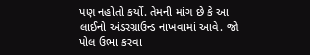પણ નહોતો કર્યો. તેમની માંગ છે કે આ લાઈનો અંડરગ્રાઉન્ડ નાખવામાં આવે. જો પોલ ઉભા કરવા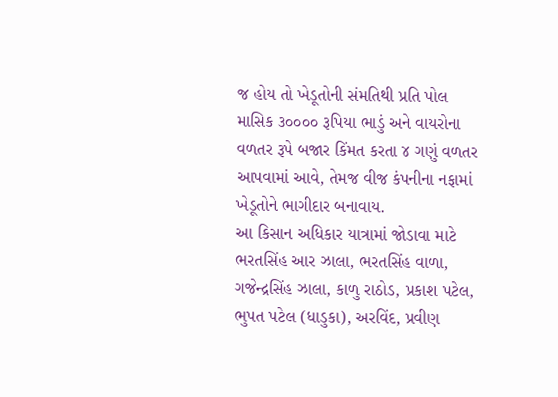જ હોય તો ખેડૂતોની સંમતિથી પ્રતિ પોલ માસિક ૩૦૦૦૦ રૂપિયા ભાડું અને વાયરોના વળતર રૂપે બજાર કિંમત કરતા ૪ ગણું વળતર આપવામાં આવે, તેમજ વીજ કંપનીના નફામાં ખેડૂતોને ભાગીદાર બનાવાય.
આ કિસાન અધિકાર યાત્રામાં જોડાવા માટે ભરતસિંહ આર ઝાલા, ભરતસિંહ વાળા, ગજેન્દ્રસિંહ ઝાલા, કાળુ રાઠોડ, પ્રકાશ પટેલ, ભુપત પટેલ (ધાડુકા), અરવિંદ, પ્રવીણ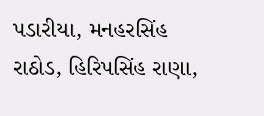પડારીયા, મનહરસિંહ રાઠોડ, હિરિપસિંહ રાણા,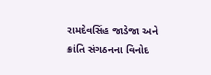રામદેવસિંહ જાડેજા અને ક્રાંતિ સંગઠનના વિનોદ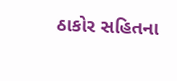ઠાકોર સહિતના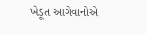ખેડૂત આગેવાનોએ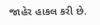જાહેર હાકલ કરી છે.